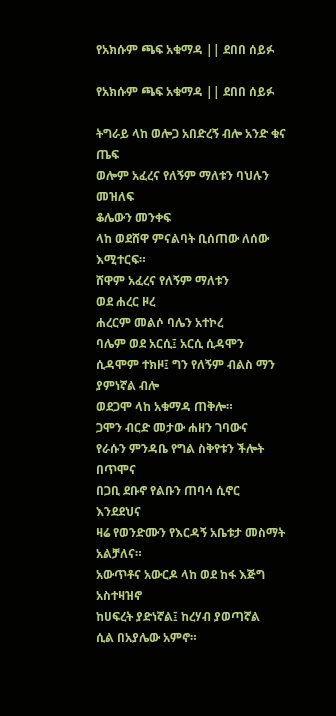የአክሱም ጫፍ አቁማዳ || ደበበ ሰይፉ

የአክሱም ጫፍ አቁማዳ || ደበበ ሰይፉ

ትግራይ ላከ ወሎጋ አበድረኝ ብሎ አንድ ቁና ጤፍ
ወሎም አፈረና የለኝም ማለቱን ባህሉን መዝለፍ
ቆሌውን መንቀፍ
ላከ ወደሸዋ ምናልባት ቢሰጠው ለሰው እሚተርፍ።
ሸዋም አፈረና የለኝም ማለቱን
ወደ ሐረር ዞረ
ሐረርም መልሶ ባሌን አተኮረ
ባሌም ወደ አርሲ፤ አርሲ ሲዳሞን
ሲዳሞም ተክዞ፤ ግን የለኝም ብልስ ማን ያምነኛል ብሎ
ወደጋሞ ላከ አቁማዳ ጠቅሎ።
ጋሞን ብርድ መታው ሐዘን ገባውና
የራሱን ምንዳቤ የግል ስቅየቱን ችሎት በጥሞና
በጋቢ ደቡኖ የልቡን ጠባሳ ሲኖር እንደደህና
ዛሬ የወንድሙን የእርዳኝ አቤቱታ መስማት አልቻለና።
አውጥቶና አውርዶ ላከ ወደ ከፋ እጅግ አስተዛዝኖ
ከሀፍረት ያድነኛል፤ ከረሃብ ያወጣኛል
ሲል በአያሌው አምኖ።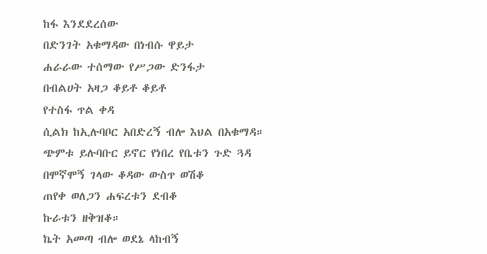ከፋ እንደደረሰው
በድንገት አቁማዳው በነብሱ ዋይታ
ሐራራው ተሰማው የሥጋው ድንፋታ
በብልሀት አዛጋ ቆይቶ ቆይቶ
የተስፋ ጥል ቀዳ
ሲልክ ከኢሉባቦር አበድረኝ ብሎ እህል በአቁማዳ።
ጭምቱ ይሉባቡር ይኖር የነበረ የቤቱን ጉድ ጓዳ
በሞኛሞኝ ገላው ቆዳው ውስጥ ወሽቆ
ጠየቀ ወለጋን ሐፍረቱን ደብቆ
ኩራቱን ዘቅዝቆ።
ኬት አመጣ ብሎ ወደኔ ላከብኝ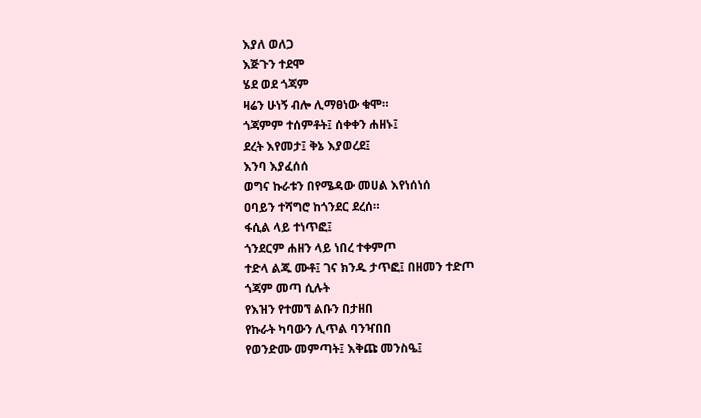እያለ ወለጋ
እጅጉን ተደሞ
ሄደ ወደ ጎጃም
ዛሬን ሁነኝ ብሎ ሊማፀነው ቁሞ።
ጎጃምም ተሰምቶት፤ ሰቀቀን ሐዘኑ፤
ደረት እየመታ፤ ቅኔ እያወረደ፤
እንባ እያፈሰሰ
ወግና ኩራቱን በየሜዳው መሀል እየነሰነሰ
ዐባይን ተሻግሮ ከጎንደር ደረሰ።
ፋሲል ላይ ተነጥፎ፤
ጎንደርም ሐዘን ላይ ነበረ ተቀምጦ
ተድላ ልጁ ሙቶ፤ ገና ክንዱ ታጥፎ፤ በዘመን ተድጦ
ጎጃም መጣ ሲሉት
የእዝን የተመኘ ልቡን በታዘበ
የኩራት ካባውን ሊጥል ባንዣበበ
የወንድሙ መምጣት፤ እቅጩ መንስዔ፤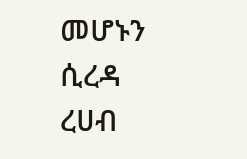መሆኑን ሲረዳ ረሀብ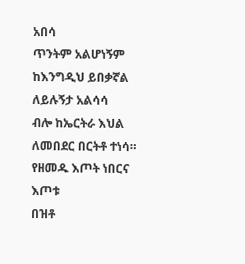አበሳ
ጥንትም አልሆነኝም
ከእንግዲህ ይበቃኛል ለይሉኝታ አልሳሳ
ብሎ ከኤርትራ እህል ለመበደር በርትቶ ተነሳ።
የዘመዱ እጦት ነበርና እጦቱ
በዝቶ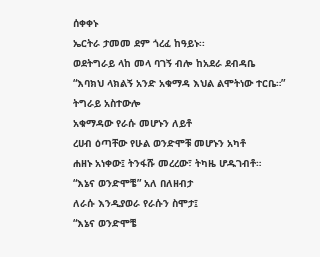ሰቀቀኑ
ኤርትራ ታመመ ደም ጎረፈ ከዓይኑ፡፡
ወደትግራይ ላከ መላ ባገኝ ብሎ ከአደራ ደብዳቤ
“እባክህ ላክልኝ አንድ አቁማዳ እህል ልሞትነው ተርቤ።”
ትግራይ አስተውሎ
አቁማዳው የራሱ መሆኑን ለይቶ
ረሀብ ዕጣቸው የሁል ወንድሞቹ መሆኑን አካቶ
ሐዘኑ አነቀው፤ ትንፋሹ መረረው፣ ትካዜ ሆዱገብቶ።
“እኔና ወንድሞቼ” አለ በለዘብታ
ለራሱ እንዲያወራ የራሱን ስሞታ፤
“እኔና ወንድሞቼ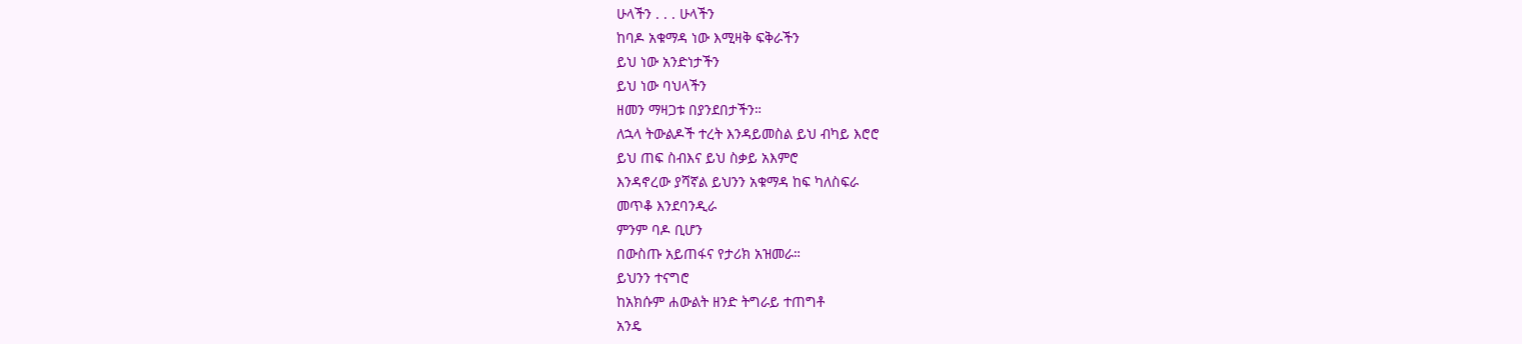ሁላችን . . . ሁላችን
ከባዶ አቁማዳ ነው እሚዛቅ ፍቅራችን
ይህ ነው አንድነታችን
ይህ ነው ባህላችን
ዘመን ማዛጋቱ በያንደበታችን።
ለኋላ ትውልዶች ተረት እንዳይመስል ይህ ብካይ እሮሮ
ይህ ጠፍ ስብእና ይህ ስቃይ አእምሮ
እንዳኖረው ያሻኛል ይህንን አቁማዳ ከፍ ካለስፍራ
መጥቆ እንደባንዲራ
ምንም ባዶ ቢሆን
በውስጡ አይጠፋና የታሪክ አዝመራ።
ይህንን ተናግሮ
ከአክሱም ሐውልት ዘንድ ትግራይ ተጠግቶ
አንዴ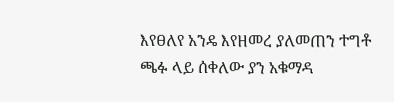እየፀለየ አንዴ እየዘመረ ያለመጠን ተግቶ
ጫፉ ላይ ሰቀለው ያን አቁማዳ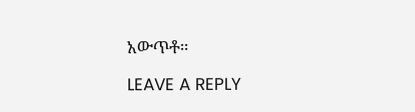አውጥቶ።

LEAVE A REPLY